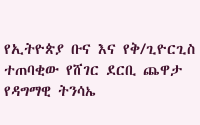የኢትዮጵያ ቡና እና የቅ/ጊዮርጊስ ተጠባቂው የሸገር ደርቢ ጨዋታ የዳግማዊ ትንሳኤ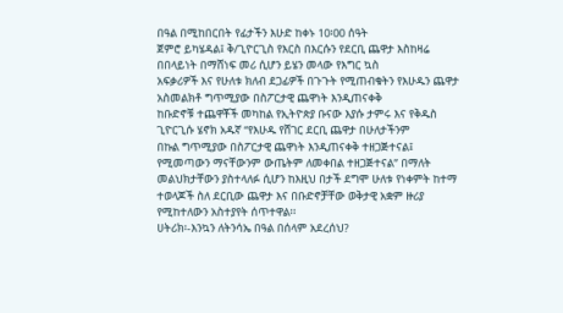በዓል በሚከበርበት የፊታችን እሁድ ከቀኑ 10፡00 ሰዓት
ጀምሮ ይካሄዳል፤ ቅ/ጊዮርጊስ የእርስ በእርሱን የደርቢ ጨዋታ እስከዛሬ በበላይነት በማሸነፍ መሪ ሲሆን ይሄን መላው የእግር ኳስ
አፍቃሪዎች እና የሁለቱ ክለብ ደጋፊዎች በጉጉት የሚጠብቁትን የእሁዱን ጨዋታ አስመልክቶ ግጥሚያው በስፖርታዊ ጨዋነት እንዲጠናቀቅ
ከቡድኖቹ ተጨዋቾች መካከል የኢትዮጵያ ቡናው እያሱ ታምሩ እና የቅዱስ ጊዮርጊሱ ሄኖክ አዱኛ “የእሁዱ የሸገር ደርቢ ጨዋታ በሁለታችንም
በኩል ግጥሚያው በስፖርታዊ ጨዋነት እንዲጠናቀቅ ተዘጋጅተናል፤ የሚመጣውን ማናቸውንም ውጤትም ለመቀበል ተዘጋጅተናል” በማለት
መልህክታቸውን ያስተላለፉ ሲሆን ከእዚህ በታች ደግሞ ሁለቱ የነቀምት ከተማ ተወላጆች ስለ ደርቢው ጨዋታ እና በቡድኖቻቸው ወቅታዊ አቋም ዙሪያ የሚከተለውን አስተያየት ሰጥተዋል፡፡
ሀትሪክ፡-እንኳን ለትንሳኤ በዓል በሰላም አደረሰህ?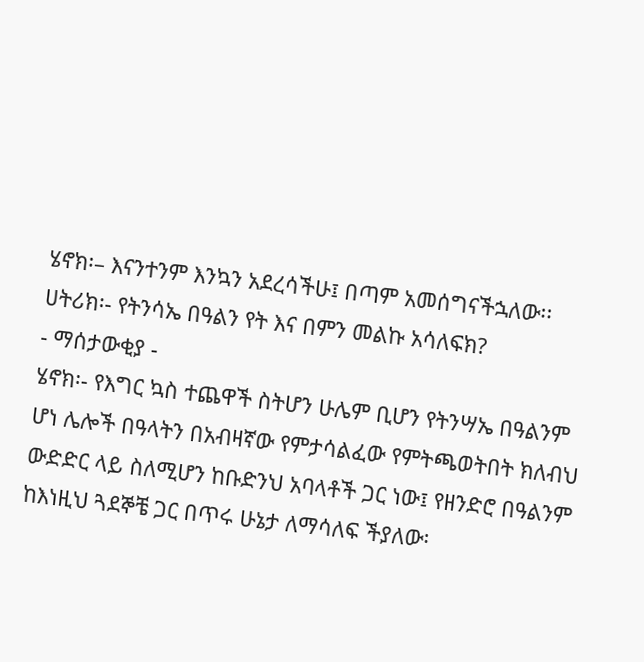ሄኖክ፡– እናንተንም እንኳን አደረሳችሁ፤ በጣም አመሰግናችኋለው፡፡
ሀትሪክ፡- የትንሳኤ በዓልን የት እና በምን መልኩ አሳለፍክ?
- ማሰታውቂያ -
ሄኖክ፡- የእግር ኳስ ተጨዋች ስትሆን ሁሌም ቢሆን የትንሣኤ በዓልንም ሆነ ሌሎች በዓላትን በአብዛኛው የምታሳልፈው የምትጫወትበት ክለብህ
ውድድር ላይ ስለሚሆን ከቡድንህ አባላቶች ጋር ነው፤ የዘንድሮ በዓልንም ከእነዚህ ጓደኞቼ ጋር በጥሩ ሁኔታ ለማሳለፍ ችያለው፡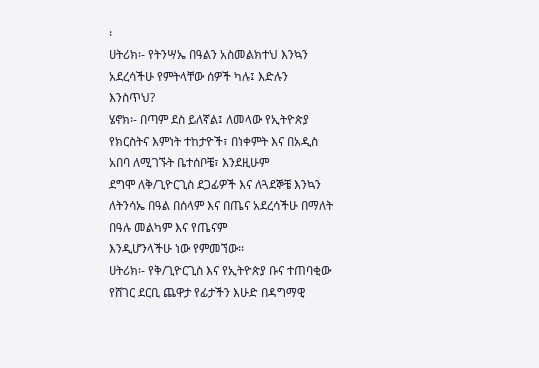፡
ሀትሪክ፡- የትንሣኤ በዓልን አስመልክተህ እንኳን አደረሳችሁ የምትላቸው ሰዎች ካሉ፤ እድሉን እንስጥህ?
ሄኖክ፡- በጣም ደስ ይለኛል፤ ለመላው የኢትዮጵያ የክርስትና እምነት ተከታዮች፣ በነቀምት እና በአዲስ አበባ ለሚገኙት ቤተሰቦቼ፣ እንደዚሁም
ደግሞ ለቅ/ጊዮርጊስ ደጋፊዎች እና ለጓደኞቼ እንኳን ለትንሳኤ በዓል በሰላም እና በጤና አደረሳችሁ በማለት በዓሉ መልካም እና የጤናም
እንዲሆንላችሁ ነው የምመኘው፡፡
ሀትሪክ፡- የቅ/ጊዮርጊስ እና የኢትዮጵያ ቡና ተጠባቂው የሸገር ደርቢ ጨዋታ የፊታችን እሁድ በዳግማዊ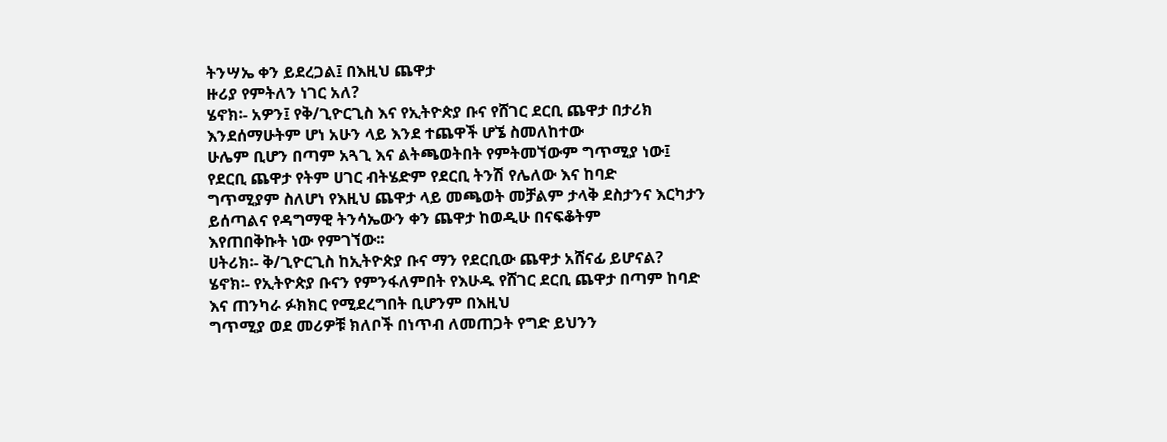ትንሣኤ ቀን ይደረጋል፤ በእዚህ ጨዋታ
ዙሪያ የምትለን ነገር አለ?
ሄኖክ፡- አዎን፤ የቅ/ጊዮርጊስ እና የኢትዮጵያ ቡና የሸገር ደርቢ ጨዋታ በታሪክ እንደሰማሁትም ሆነ አሁን ላይ እንደ ተጨዋች ሆኜ ስመለከተው
ሁሌም ቢሆን በጣም አጓጊ እና ልትጫወትበት የምትመኘውም ግጥሚያ ነው፤ የደርቢ ጨዋታ የትም ሀገር ብትሄድም የደርቢ ትንሽ የሌለው እና ከባድ
ግጥሚያም ስለሆነ የእዚህ ጨዋታ ላይ መጫወት መቻልም ታላቅ ደስታንና እርካታን ይሰጣልና የዳግማዊ ትንሳኤውን ቀን ጨዋታ ከወዲሁ በናፍቆትም
እየጠበቅኩት ነው የምገኘው፡፡
ሀትሪክ፡- ቅ/ጊዮርጊስ ከኢትዮጵያ ቡና ማን የደርቢው ጨዋታ አሸናፊ ይሆናል?
ሄኖክ፡- የኢትዮጵያ ቡናን የምንፋለምበት የእሁዱ የሸገር ደርቢ ጨዋታ በጣም ከባድ እና ጠንካራ ፉክክር የሚደረግበት ቢሆንም በእዚህ
ግጥሚያ ወደ መሪዎቹ ክለቦች በነጥብ ለመጠጋት የግድ ይህንን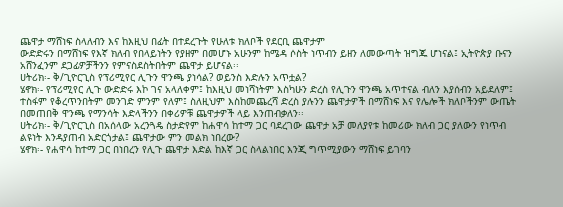ጨዋታ ማሸነፍ ስላለብን እና ከእዚህ በፊት በተደረጉት የሁለቱ ክለቦች የደርቢ ጨዋታም
ውድድሩን በማሸነፍ የእኛ ክለብ የበላይነትን የያዘም በመሆኑ አሁንም ከሜዳ ሶስት ነጥብን ይዘን ለመውጣት ዝግጁ ሆነናል፤ ኢትዮጵያ ቡናን
አሸንፈንም ደጋፊዎቻችንን የምናስደስትበትም ጨዋታ ይሆናል፡፡
ሀትሪክ፡- ቅ/ጊዮርጊስ የፕሪሚየር ሊጉን ዋንጫ ያነሳል? ወይንስ እድሉን አጥቷል?
ሄኖክ፡- የፕሪሚየር ሊጉ ውድድሩ እኮ ገና አላለቀም፤ ከእዚህ መነሻነትም እስካሁን ድረስ የሊጉን ዋንጫ አጥተናል ብለን እያሰብን አይደለም፤
ተስፋም የቆረጥንበትም መንገድ ምንም የለም፤ ስለዚህም እስከመጨረሻ ድረስ ያሉንን ጨዋታዎች በማሸነፍ እና የሌሎች ክለቦችንም ውጤት
በመጠበቅ ዋንጫ የማንሳት እድላችንን በቀሪዎቹ ጨዋታዎች ላይ እንጠብቃለን፡፡
ሀትሪክ፡- ቅ/ጊዮርጊስ በአሰላው አረንጓዴ ስታድየም ከሐዋሳ ከተማ ጋር ባደረገው ጨዋታ አቻ መለያየቱ ከመሪው ክለብ ጋር ያለውን የነጥብ
ልዩነት እንዳያጠብ አድርጎታል፤ ጨዋታው ምን መልክ ነበረው?
ሄኖክ፡- የሐዋሳ ከተማ ጋር በነበረን የሊጉ ጨዋታ እድል ከእኛ ጋር ስላልነበር እንጂ ግጥሚያውን ማሸነፍ ይገባን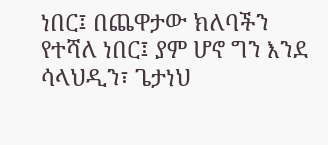ነበር፤ በጨዋታው ክለባችን
የተሻለ ነበር፤ ያም ሆኖ ግን እንደ ሳላህዲን፣ ጌታነህ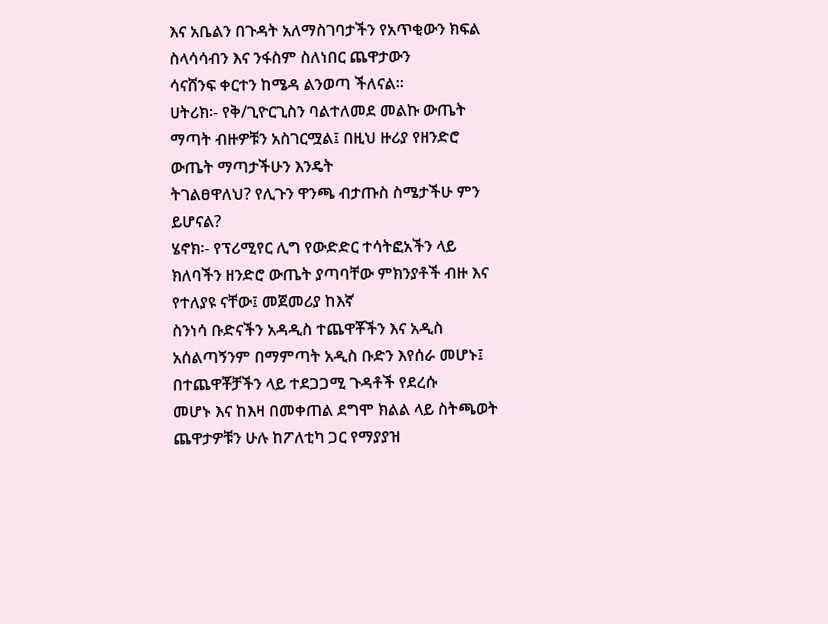እና አቤልን በጉዳት አለማስገባታችን የአጥቂውን ክፍል ስላሳሳብን እና ንፋስም ስለነበር ጨዋታውን
ሳናሸንፍ ቀርተን ከሜዳ ልንወጣ ችለናል፡፡
ሀትሪክ፡- የቅ/ጊዮርጊስን ባልተለመደ መልኩ ውጤት ማጣት ብዙዎቹን አስገርሟል፤ በዚህ ዙሪያ የዘንድሮ ውጤት ማጣታችሁን እንዴት
ትገልፀዋለህ? የሊጉን ዋንጫ ብታጡስ ስሜታችሁ ምን ይሆናል?
ሄኖክ፡- የፕሪሚየር ሊግ የውድድር ተሳትፎአችን ላይ ክለባችን ዘንድሮ ውጤት ያጣባቸው ምክንያቶች ብዙ እና የተለያዩ ናቸው፤ መጀመሪያ ከእኛ
ስንነሳ ቡድናችን አዳዲስ ተጨዋቾችን እና አዲስ አሰልጣኝንም በማምጣት አዲስ ቡድን እየሰራ መሆኑ፤ በተጨዋቾቻችን ላይ ተደጋጋሚ ጉዳቶች የደረሱ
መሆኑ እና ከእዛ በመቀጠል ደግሞ ክልል ላይ ስትጫወት ጨዋታዎቹን ሁሉ ከፖለቲካ ጋር የማያያዝ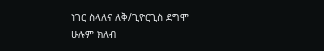ነገር ስላለና ለቅ/ጊዮርጊስ ደግሞ ሁሉም ክለብ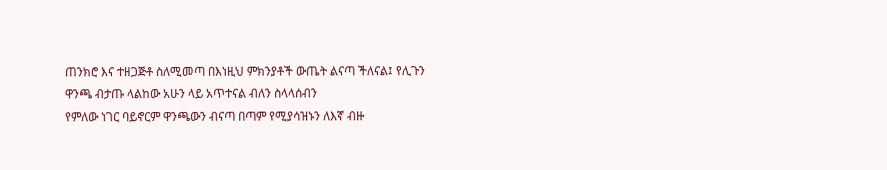ጠንክሮ እና ተዘጋጅቶ ስለሚመጣ በእነዚህ ምክንያቶች ውጤት ልናጣ ችለናል፤ የሊጉን ዋንጫ ብታጡ ላልከው አሁን ላይ አጥተናል ብለን ስላላሰብን
የምለው ነገር ባይኖርም ዋንጫውን ብናጣ በጣም የሚያሳዝኑን ለእኛ ብዙ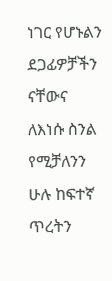ነገር የሆኑልን ደጋፊዎቻችን ናቸውና ለእነሱ ስንል የሚቻለንን ሁሉ ከፍተኛ
ጥረትን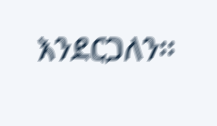እንደርጋለን፡፡